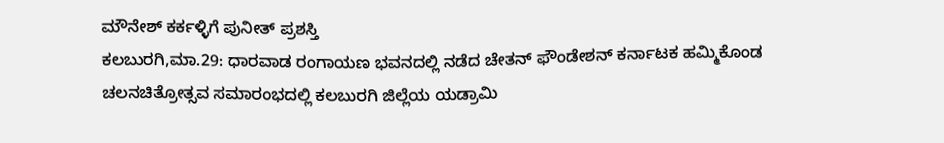ಮೌನೇಶ್ ಕರ್ಕಳ್ಳಿಗೆ ಪುನೀತ್ ಪ್ರಶಸ್ತಿ
ಕಲಬುರಗಿ,ಮಾ.29: ಧಾರವಾಡ ರಂಗಾಯಣ ಭವನದಲ್ಲಿ ನಡೆದ ಚೇತನ್ ಫೌಂಡೇಶನ್ ಕರ್ನಾಟಕ ಹಮ್ಮಿಕೊಂಡ ಚಲನಚಿತ್ರೋತ್ಸವ ಸಮಾರಂಭದಲ್ಲಿ ಕಲಬುರಗಿ ಜಿಲ್ಲೆಯ ಯಡ್ರಾಮಿ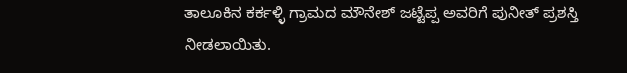ತಾಲೂಕಿನ ಕರ್ಕಳ್ಳಿ ಗ್ರಾಮದ ಮೌನೇಶ್ ಜಟ್ಟೆಪ್ಪ ಅವರಿಗೆ ಪುನೀತ್ ಪ್ರಶಸ್ತಿ ನೀಡಲಾಯಿತು.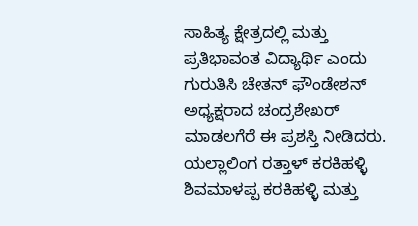ಸಾಹಿತ್ಯ ಕ್ಷೇತ್ರದಲ್ಲಿ ಮತ್ತು ಪ್ರತಿಭಾವಂತ ವಿದ್ಯಾರ್ಥಿ ಎಂದು ಗುರುತಿಸಿ ಚೇತನ್ ಫೌಂಡೇಶನ್ ಅಧ್ಯಕ್ಷರಾದ ಚಂದ್ರಶೇಖರ್ ಮಾಡಲಗೆರೆ ಈ ಪ್ರಶಸ್ತಿ ನೀಡಿದರು.
ಯಲ್ಲಾಲಿಂಗ ರತ್ತಾಳ್ ಕರಕಿಹಳ್ಳಿ ಶಿವಮಾಳಪ್ಪ ಕರಕಿಹಳ್ಳಿ ಮತ್ತು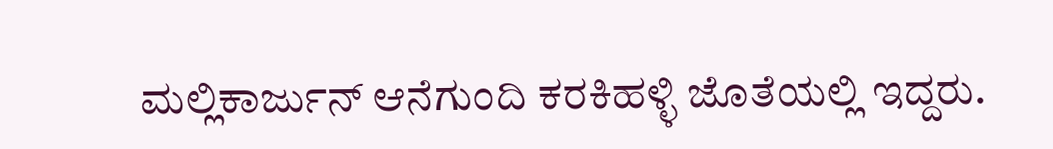ಮಲ್ಲಿಕಾರ್ಜುನ್ ಆನೆಗುಂದಿ ಕರಕಿಹಳ್ಳಿ ಜೊತೆಯಲ್ಲಿ ಇದ್ದರು.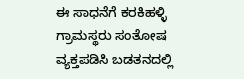ಈ ಸಾಧನೆಗೆ ಕರಕಿಹಳ್ಳಿ ಗ್ರಾಮಸ್ಥರು ಸಂತೋಷ ವ್ಯಕ್ತಪಡಿಸಿ ಬಡತನದಲ್ಲಿ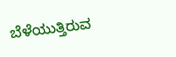ಬೆಳೆಯುತ್ತಿರುವ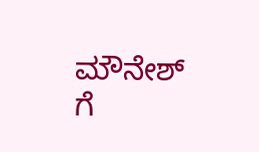ಮೌನೇಶ್ ಗೆ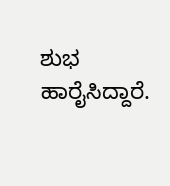ಶುಭ ಹಾರೈಸಿದ್ದಾರೆ.